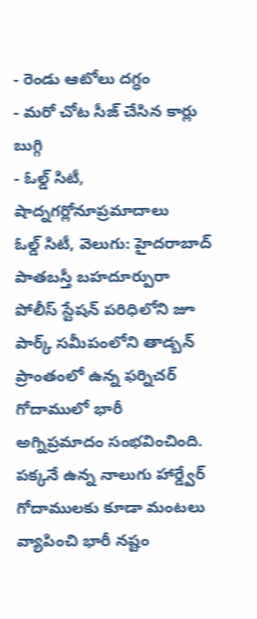- రెండు ఆటోలు దగ్ధం
- మరో చోట సీజ్ చేసిన కార్లు బుగ్గి
- ఓల్డ్ సిటీ, షాద్నగర్లోనూప్రమాదాలు
ఓల్డ్ సిటీ, వెలుగు: హైదరాబాద్ పాతబస్తీ బహదూర్పురా పోలీస్ స్టేషన్ పరిధిలోని జూ పార్క్ సమీపంలోని తాడ్బన్ ప్రాంతంలో ఉన్న ఫర్నిచర్ గోదాములో భారీ అగ్నిప్రమాదం సంభవించింది. పక్కనే ఉన్న నాలుగు హార్డ్వేర్ గోదాములకు కూడా మంటలు వ్యాపించి భారీ నష్టం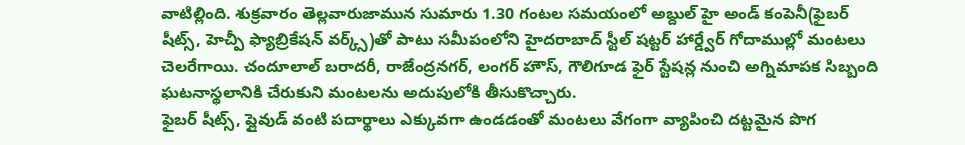వాటిల్లింది. శుక్రవారం తెల్లవారుజామున సుమారు 1.30 గంటల సమయంలో అబ్దుల్ హై అండ్ కంపెనీ(ఫైబర్ షీట్స్, హెచ్పీ ఫ్యాబ్రికేషన్ వర్క్స్)తో పాటు సమీపంలోని హైదరాబాద్ స్టీల్ షట్టర్ హార్డ్వేర్ గోదాముల్లో మంటలు చెలరేగాయి. చందూలాల్ బరాదరీ, రాజేంద్రనగర్, లంగర్ హౌస్, గౌలిగూడ ఫైర్ స్టేషన్ల నుంచి అగ్నిమాపక సిబ్బంది ఘటనాస్థలానికి చేరుకుని మంటలను అదుపులోకి తీసుకొచ్చారు.
ఫైబర్ షీట్స్, ప్లైవుడ్ వంటి పదార్థాలు ఎక్కువగా ఉండడంతో మంటలు వేగంగా వ్యాపించి దట్టమైన పొగ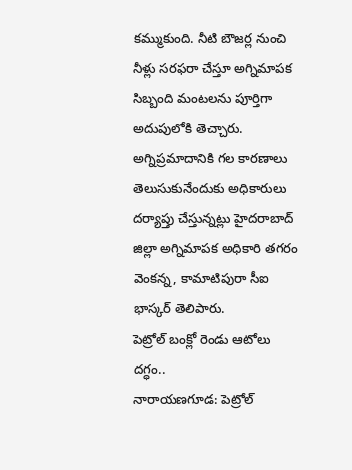కమ్ముకుంది. నీటి బౌజర్ల నుంచి నీళ్లు సరఫరా చేస్తూ అగ్నిమాపక సిబ్బంది మంటలను పూర్తిగా అదుపులోకి తెచ్చారు. అగ్నిప్రమాదానికి గల కారణాలు తెలుసుకునేందుకు అధికారులు దర్యాప్తు చేస్తున్నట్లు హైదరాబాద్ జిల్లా అగ్నిమాపక అధికారి తగరం వెంకన్న, కామాటిపురా సీఐ భాస్కర్ తెలిపారు.
పెట్రోల్ బంక్లో రెండు ఆటోలు దగ్ధం..
నారాయణగూడ: పెట్రోల్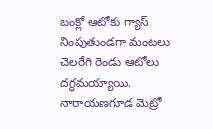బంక్లో ఆటోకు గ్యాస్ నింపుతుండగా మంటలు చెలరేగి రెండు ఆటోలు దగ్ధమయ్యాయి. నారాయణగూడ మెట్రో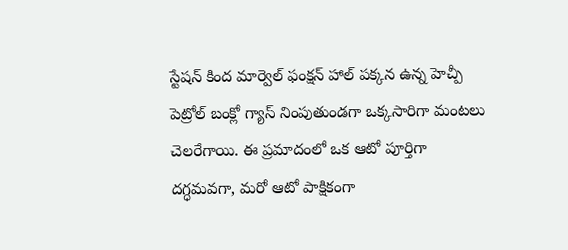స్టేషన్ కింద మార్వెల్ ఫంక్షన్ హాల్ పక్కన ఉన్న హెచ్పీ పెట్రోల్ బంక్లో గ్యాస్ నింపుతుండగా ఒక్కసారిగా మంటలు చెలరేగాయి. ఈ ప్రమాదంలో ఒక ఆటో పూర్తిగా దగ్ధమవగా, మరో ఆటో పాక్షికంగా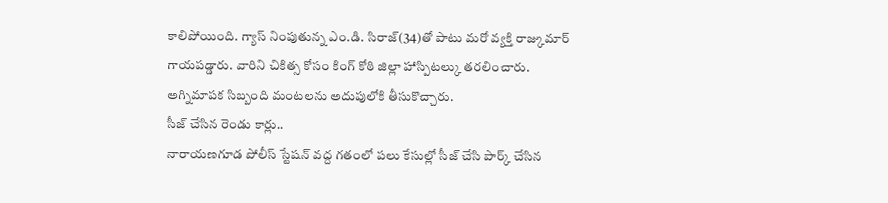కాలిపోయింది. గ్యాస్ నింపుతున్న ఎం.డి. సిరాజ్(34)తో పాటు మరో వ్యక్తి రాజ్కుమార్ గాయపడ్డారు. వారిని చికిత్స కోసం కింగ్ కోఠి జిల్లా హాస్పిటల్కు తరలించారు. అగ్నిమాపక సిబ్బంది మంటలను అదుపులోకి తీసుకొచ్చారు.
సీజ్ చేసిన రెండు కార్లు..
నారాయణగూడ పోలీస్ స్టేషన్ వద్ద గతంలో పలు కేసుల్లో సీజ్ చేసి పార్క్ చేసిన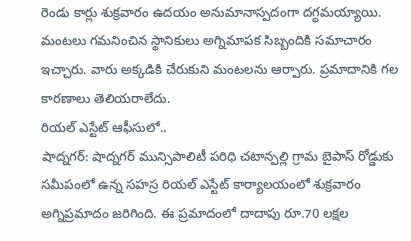రెండు కార్లు శుక్రవారం ఉదయం అనుమానాస్పదంగా దగ్ధమయ్యాయి. మంటలు గమనించిన స్థానికులు అగ్నిమాపక సిబ్బందికి సమాచారం ఇచ్చారు. వారు అక్కడికి చేరుకుని మంటలను ఆర్పారు. ప్రమాదానికి గల కారణాలు తెలియరాలేదు.
రియల్ ఎస్టేట్ ఆఫీసులో..
షాద్నగర్: షాద్నగర్ మున్సిపాలిటీ పరిధి చటాన్పల్లి గ్రామ బైపాస్ రోడ్డుకు సమీపంలో ఉన్న సహస్ర రియల్ ఎస్టేట్ కార్యాలయంలో శుక్రవారం అగ్నిప్రమాదం జరిగింది. ఈ ప్రమాదంలో దాదాపు రూ.70 లక్షల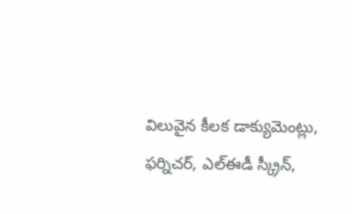విలువైన కీలక డాక్యుమెంట్లు, ఫర్నిచర్, ఎల్ఈడీ స్క్రీన్,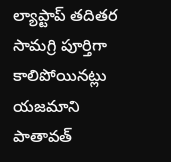ల్యాప్టాప్ తదితర సామగ్రి పూర్తిగా కాలిపోయినట్లు యజమాని పాతావత్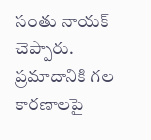సంతు నాయక్ చెప్పారు. ప్రమాదానికి గల కారణాలపై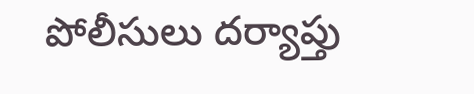పోలీసులు దర్యాప్తు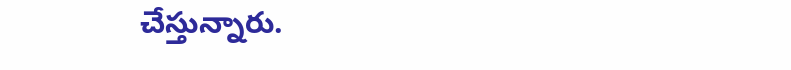చేస్తున్నారు.